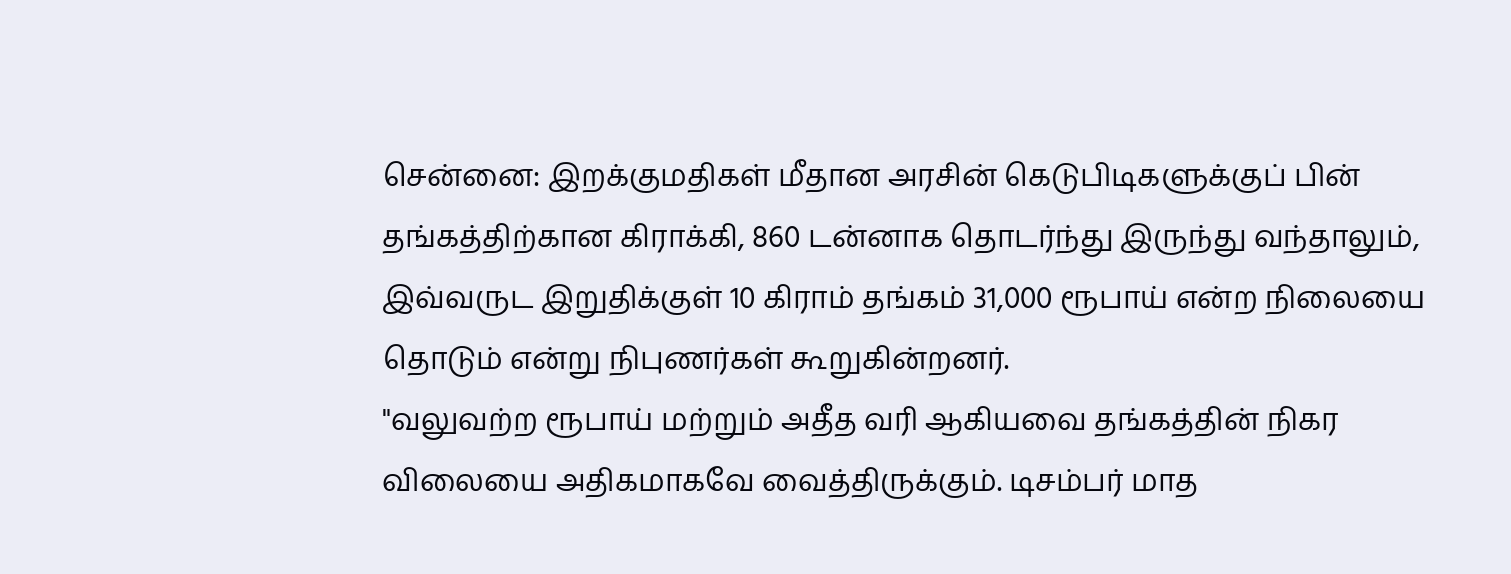சென்னை: இறக்குமதிகள் மீதான அரசின் கெடுபிடிகளுக்குப் பின் தங்கத்திற்கான கிராக்கி, 860 டன்னாக தொடர்ந்து இருந்து வந்தாலும், இவ்வருட இறுதிக்குள் 10 கிராம் தங்கம் 31,000 ரூபாய் என்ற நிலையை தொடும் என்று நிபுணர்கள் கூறுகின்றனர்.
"வலுவற்ற ரூபாய் மற்றும் அதீத வரி ஆகியவை தங்கத்தின் நிகர விலையை அதிகமாகவே வைத்திருக்கும். டிசம்பர் மாத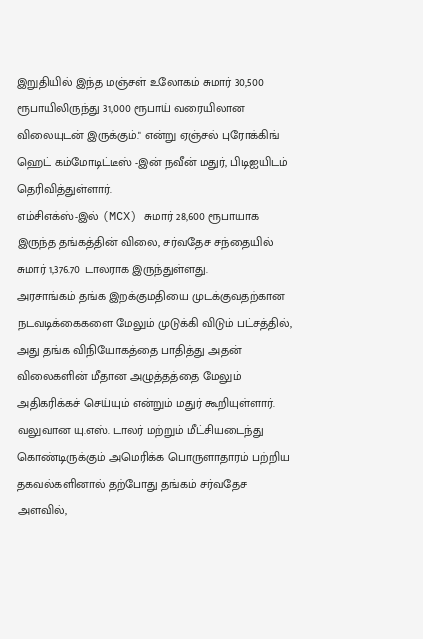இறுதியில் இந்த மஞ்சள் உலோகம் சுமார் 30,500 ரூபாயிலிருந்து 31,000 ரூபாய் வரையிலான விலையுடன் இருக்கும்." என்று ஏஞ்சல் புரோக்கிங் ஹெட் கம்மோடிட்டீஸ் -இன் நவீன் மதுர், பிடிஐயிடம் தெரிவித்துள்ளார்.
எம்சிஎக்ஸ்-இல் (MCX) சுமார் 28,600 ரூபாயாக இருந்த தங்கத்தின் விலை, சர்வதேச சந்தையில் சுமார் 1,376.70 டாலராக இருந்துள்ளது.
அரசாங்கம் தங்க இறக்குமதியை முடக்குவதற்கான நடவடிக்கைகளை மேலும் முடுக்கி விடும் பட்சத்தில், அது தங்க விநியோகத்தை பாதித்து அதன் விலைகளின் மீதான அழுத்தத்தை மேலும் அதிகரிக்கச் செய்யும் என்றும் மதுர் கூறியுள்ளார்.
வலுவான யு.எஸ். டாலர் மற்றும் மீட்சியடைந்து கொண்டிருக்கும் அமெரிக்க பொருளாதாரம் பற்றிய தகவல்களினால் தற்போது தங்கம் சர்வதேச அளவில்,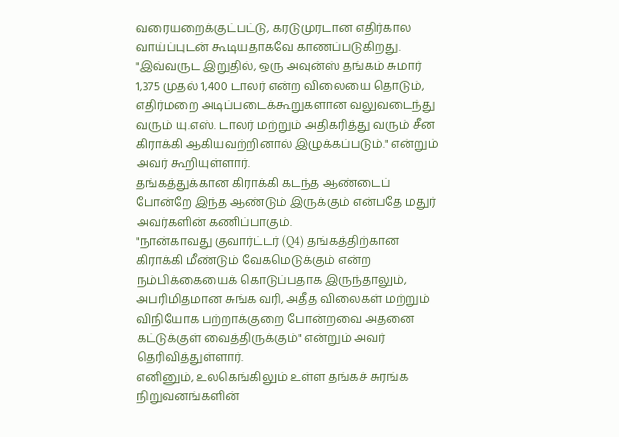வரையறைக்குட்பட்டு, கரடுமுரடான எதிர்கால வாய்ப்புடன் கூடியதாகவே காணப்படுகிறது.
"இவ்வருட இறுதில், ஒரு அவுன்ஸ் தங்கம் சுமார் 1,375 முதல் 1,400 டாலர் என்ற விலையை தொடும், எதிர்மறை அடிப்படைக்கூறுகளான வலுவடைந்து வரும் யு.எஸ். டாலர் மற்றும் அதிகரித்து வரும் சீன கிராக்கி ஆகியவற்றினால் இழுக்கப்படும்." என்றும் அவர் கூறியுள்ளார்.
தங்கத்துக்கான கிராக்கி கடந்த ஆண்டைப் போன்றே இந்த ஆண்டும் இருக்கும் என்பதே மதுர் அவர்களின் கணிப்பாகும்.
"நான்காவது குவார்ட்டர் (Q4) தங்கத்திற்கான கிராக்கி மீண்டும் வேகமெடுக்கும் என்ற நம்பிக்கையைக் கொடுப்பதாக இருந்தாலும், அபரிமிதமான சுங்க வரி, அதீத விலைகள் மற்றும் விநியோக பற்றாக்குறை போன்றவை அதனை கட்டுக்குள் வைத்திருக்கும்" என்றும் அவர் தெரிவித்துள்ளார்.
எனினும், உலகெங்கிலும் உள்ள தங்கச் சுரங்க நிறுவனங்களின்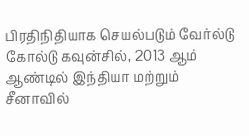பிரதிநிதியாக செயல்படும் வேர்ல்டு கோல்டு கவுன்சில், 2013 ஆம் ஆண்டில் இந்தியா மற்றும் சீனாவில்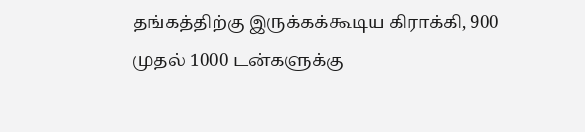தங்கத்திற்கு இருக்கக்கூடிய கிராக்கி, 900 முதல் 1000 டன்களுக்கு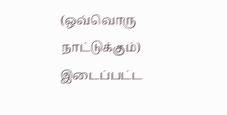(ஒவ்வொரு நாட்டுக்கும்) இடைப்பட்ட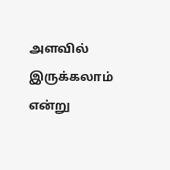அளவில் இருக்கலாம் என்று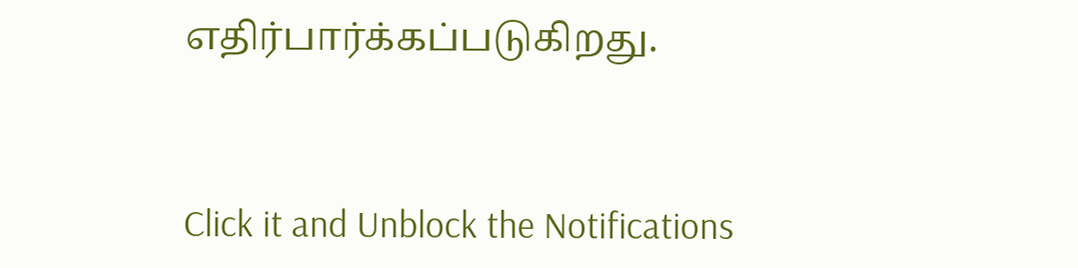எதிர்பார்க்கப்படுகிறது.


Click it and Unblock the Notifications